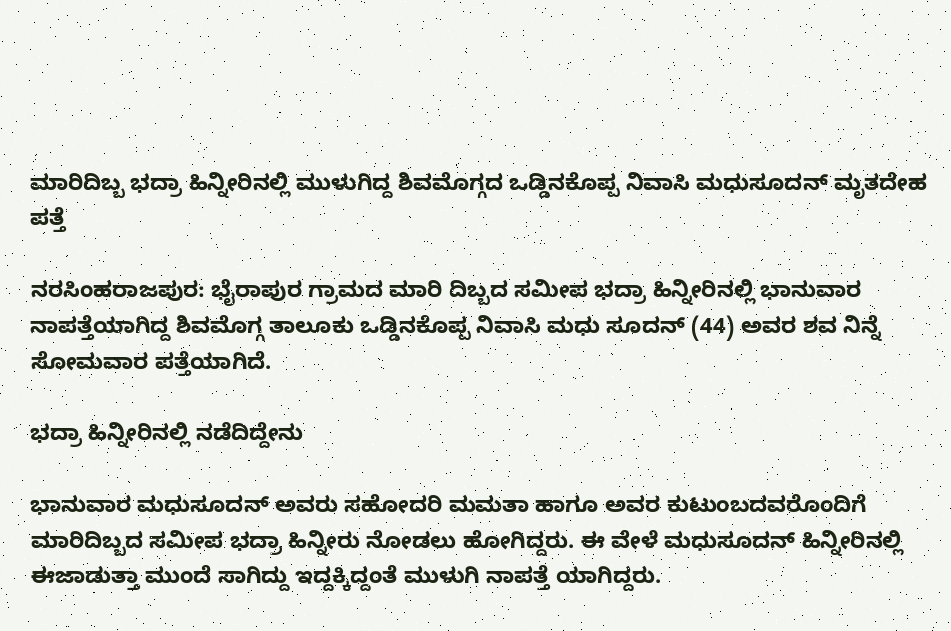ಮಾರಿದಿಬ್ಬ ಭದ್ರಾ ಹಿನ್ನೀರಿನಲ್ಲಿ ಮುಳುಗಿದ್ದ ಶಿವಮೊಗ್ಗದ ಒಡ್ಡಿನಕೊಪ್ಪ ನಿವಾಸಿ ಮಧುಸೂದನ್ ಮೃತದೇಹ ಪತ್ತೆ

ನರಸಿಂಹರಾಜಪುರ: ಭೈರಾಪುರ ಗ್ರಾಮದ ಮಾರಿ ದಿಬ್ಬದ ಸಮೀಪ ಭದ್ರಾ ಹಿನ್ನೀರಿನಲ್ಲಿ ಭಾನುವಾರ ನಾಪತ್ತೆಯಾಗಿದ್ದ ಶಿವಮೊಗ್ಗ ತಾಲೂಕು ಒಡ್ಡಿನಕೊಪ್ಪ ನಿವಾಸಿ ಮಧು ಸೂದನ್ (44) ಅವರ ಶವ ನಿನ್ನೆ ಸೋಮವಾರ ಪತ್ತೆಯಾಗಿದೆ.

ಭದ್ರಾ ಹಿನ್ನೀರಿನಲ್ಲಿ ನಡೆದಿದ್ದೇನು

ಭಾನುವಾರ ಮಧುಸೂದನ್ ಅವರು ಸಹೋದರಿ ಮಮತಾ ಹಾಗೂ ಅವರ ಕುಟುಂಬದವರೊಂದಿಗೆ ಮಾರಿದಿಬ್ಬದ ಸಮೀಪ ಭದ್ರಾ ಹಿನ್ನೀರು ನೋಡಲು ಹೋಗಿದ್ದರು. ಈ ವೇಳೆ ಮಧುಸೂದನ್ ಹಿನ್ನೀರಿನಲ್ಲಿ ಈಜಾಡುತ್ತಾ ಮುಂದೆ ಸಾಗಿದ್ದು ಇದ್ದಕ್ಕಿದ್ದಂತೆ ಮುಳುಗಿ ನಾಪತ್ತೆ ಯಾಗಿದ್ದರು.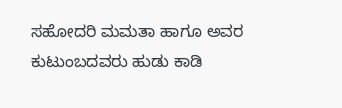ಸಹೋದರಿ ಮಮತಾ ಹಾಗೂ ಅವರ ಕುಟುಂಬದವರು ಹುಡು ಕಾಡಿ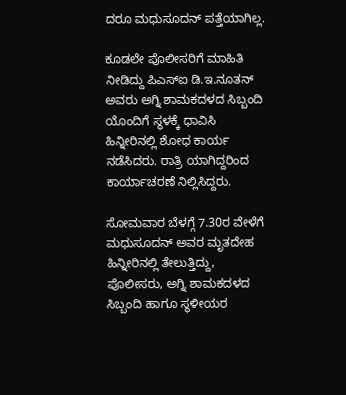ದರೂ ಮಧುಸೂದನ್ ಪತ್ತೆಯಾಗಿಲ್ಲ.

ಕೂಡಲೇ ಪೊಲೀಸರಿಗೆ ಮಾಹಿತಿ ನೀಡಿದ್ದು ಪಿಎಸ್‌ಐ ಡಿ.ಇ.ನೂತನ್ ಅವರು ಅಗ್ನಿ ಶಾಮಕದಳದ ಸಿಬ್ಬಂದಿ ಯೊಂದಿಗೆ ಸ್ಥಳಕ್ಕೆ ಧಾವಿಸಿ ಹಿನ್ನೀರಿನಲ್ಲಿ ಶೋಧ ಕಾರ್ಯ ನಡೆಸಿದರು. ರಾತ್ರಿ ಯಾಗಿದ್ದರಿಂದ ಕಾರ್ಯಾಚರಣೆ ನಿಲ್ಲಿಸಿದ್ದರು.

ಸೋಮವಾರ ಬೆಳಗ್ಗೆ 7.30ರ ವೇಳೆಗೆ ಮಧುಸೂದನ್ ಅವರ ಮೃತದೇಹ ಹಿನ್ನೀರಿನಲ್ಲಿ ತೇಲುತ್ತಿದ್ದು, ಪೊಲೀಸರು, ಅಗ್ನಿ ಶಾಮಕದಳದ ಸಿಬ್ಬಂದಿ ಹಾಗೂ ಸ್ಥಳೀಯರ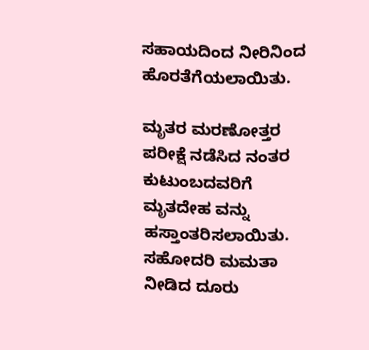ಸಹಾಯದಿಂದ ನೀರಿನಿಂದ ಹೊರತೆಗೆಯಲಾಯಿತು.

ಮೃತರ ಮರಣೋತ್ತರ ಪರೀಕ್ಷೆ ನಡೆಸಿದ ನಂತರ ಕುಟುಂಬದವರಿಗೆ ಮೃತದೇಹ ವನ್ನು ಹಸ್ತಾಂತರಿಸಲಾಯಿತು. ಸಹೋದರಿ ಮಮತಾ ನೀಡಿದ ದೂರು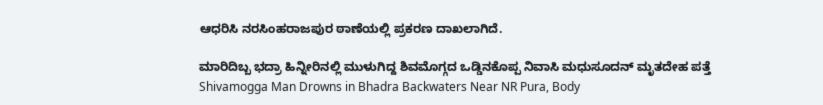ಆಧರಿಸಿ ನರಸಿಂಹರಾಜಪುರ ಠಾಣೆಯಲ್ಲಿ ಪ್ರಕರಣ ದಾಖಲಾಗಿದೆ.

ಮಾರಿದಿಬ್ಬ ಭದ್ರಾ ಹಿನ್ನೀರಿನಲ್ಲಿ ಮುಳುಗಿದ್ದ ಶಿವಮೊಗ್ಗದ ಒಡ್ಡಿನಕೊಪ್ಪ ನಿವಾಸಿ ಮಧುಸೂದನ್ ಮೃತದೇಹ ಪತ್ತೆ Shivamogga Man Drowns in Bhadra Backwaters Near NR Pura, Body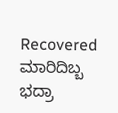Recovered
ಮಾರಿದಿಬ್ಬ ಭದ್ರಾ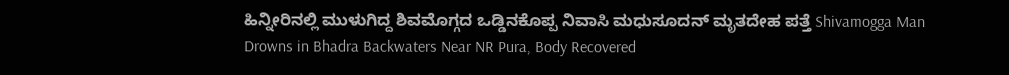ಹಿನ್ನೀರಿನಲ್ಲಿ ಮುಳುಗಿದ್ದ ಶಿವಮೊಗ್ಗದ ಒಡ್ಡಿನಕೊಪ್ಪ ನಿವಾಸಿ ಮಧುಸೂದನ್ ಮೃತದೇಹ ಪತ್ತೆ Shivamogga Man Drowns in Bhadra Backwaters Near NR Pura, Body Recovered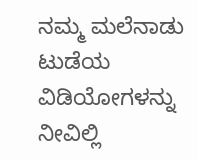ನಮ್ಮ ಮಲೆನಾಡು ಟುಡೆಯ ವಿಡಿಯೋಗಳನ್ನು ನೀವಿಲ್ಲಿ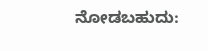ನೋಡಬಹುದು: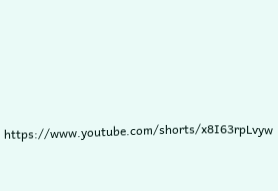https://www.youtube.com/shorts/x8I63rpLvyw